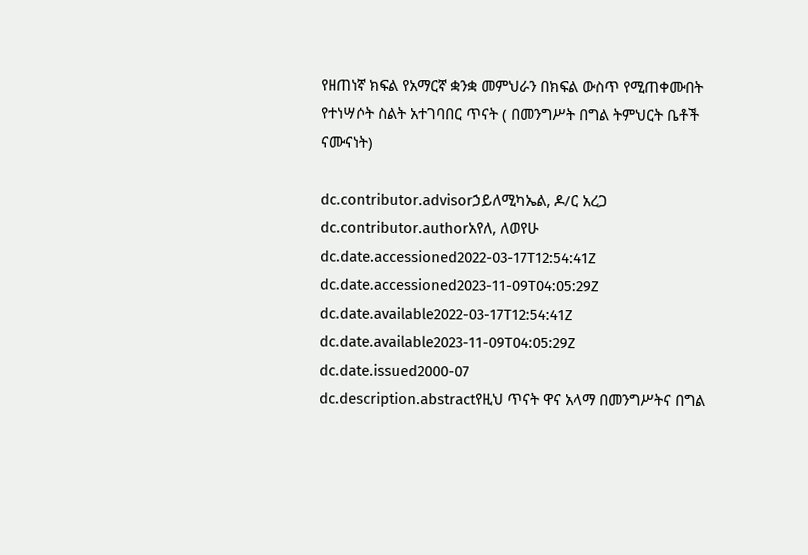የዘጠነኛ ክፍል የአማርኛ ቋንቋ መምህራን በክፍል ውስጥ የሚጠቀሙበት የተነሣሶት ስልት አተገባበር ጥናት ( በመንግሥት በግል ትምህርት ቤቶች ናሙናነት)

dc.contributor.advisorኃይለሚካኤል, ዶ/ር አረጋ
dc.contributor.authorአየለ, ለወየሁ
dc.date.accessioned2022-03-17T12:54:41Z
dc.date.accessioned2023-11-09T04:05:29Z
dc.date.available2022-03-17T12:54:41Z
dc.date.available2023-11-09T04:05:29Z
dc.date.issued2000-07
dc.description.abstractየዚህ ጥናት ዋና አላማ በመንግሥትና በግል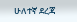ሁለተኛ ደረጃ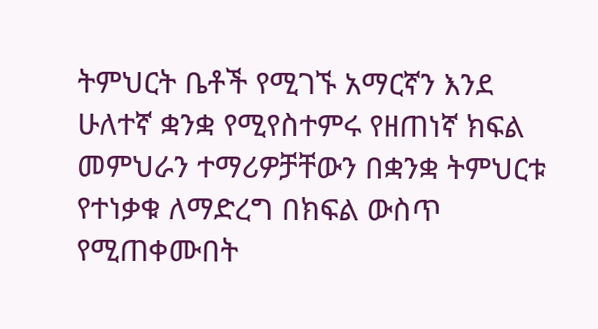ትምህርት ቤቶች የሚገኙ አማርኛን እንደ ሁለተኛ ቋንቋ የሚየስተምሩ የዘጠነኛ ክፍል መምህራን ተማሪዎቻቸውን በቋንቋ ትምህርቱ የተነቃቁ ለማድረግ በክፍል ውስጥ የሚጠቀሙበት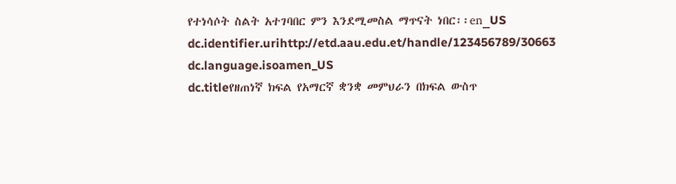የተነሳሶት ስልት አተገባበር ምን እንደሚመስል ማጥናት ነበር፡፡en_US
dc.identifier.urihttp://etd.aau.edu.et/handle/123456789/30663
dc.language.isoamen_US
dc.titleየዘጠነኛ ክፍል የአማርኛ ቋንቋ መምህራን በክፍል ውስጥ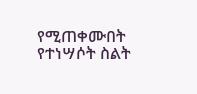የሚጠቀሙበት የተነሣሶት ስልት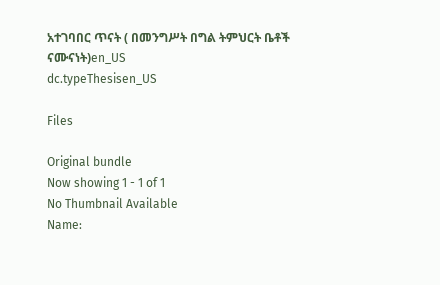አተገባበር ጥናት ( በመንግሥት በግል ትምህርት ቤቶች ናሙናነት)en_US
dc.typeThesisen_US

Files

Original bundle
Now showing 1 - 1 of 1
No Thumbnail Available
Name: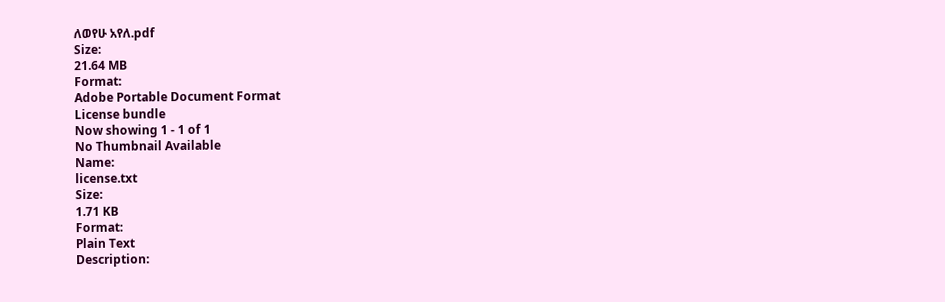ለወየሁ አየለ.pdf
Size:
21.64 MB
Format:
Adobe Portable Document Format
License bundle
Now showing 1 - 1 of 1
No Thumbnail Available
Name:
license.txt
Size:
1.71 KB
Format:
Plain Text
Description: